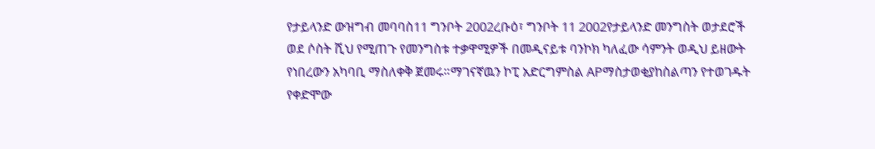የታይላንድ ውዝግብ መባባስ11 ግንቦት 2002ረቡዕ፣ ግንቦት 11 2002የታይላንድ መንግስት ወታደሮች ወደ ሶስት ሺህ የሚጠጉ የመንግስቱ ተቃዋሚዎች በመዲናይቱ ባንኮክ ካለፈው ሳምንት ወዲህ ይዘውት የነበረውን አካባቢ ማስለቀቅ ጀመሩ።ማገናኛዉን ኮፒ አድርግምስል APማስታወቂያከስልጣን የተወገዱት የቀድሞው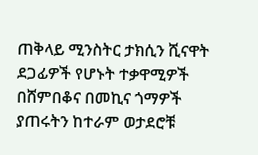ጠቅላይ ሚንስትር ታክሲን ሺናዋት ደጋፊዎች የሆኑት ተቃዋሚዎች በሸምበቆና በመኪና ጎማዎች ያጠሩትን ከተራም ወታደሮቹ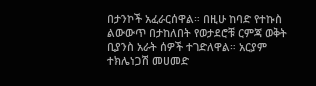በታንኮች አፈራርሰዋል። በዚሁ ከባድ የተኩስ ልውውጥ በታከለበት የወታደሮቹ ርምጃ ወቅት ቢያንስ አራት ሰዎች ተገድለዋል። አርያም ተክሌነጋሽ መሀመድ